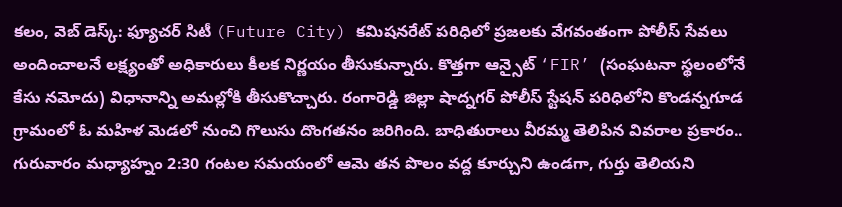కలం, వెబ్ డెస్క్: ఫ్యూచర్ సిటీ (Future City) కమిషనరేట్ పరిధిలో ప్రజలకు వేగవంతంగా పోలీస్ సేవలు అందించాలనే లక్ష్యంతో అధికారులు కీలక నిర్ణయం తీసుకున్నారు. కొత్తగా ఆన్సైట్ ‘FIR’ (సంఘటనా స్థలంలోనే కేసు నమోదు) విధానాన్ని అమల్లోకి తీసుకొచ్చారు. రంగారెడ్డి జిల్లా షాద్నగర్ పోలీస్ స్టేషన్ పరిధిలోని కొండన్నగూడ గ్రామంలో ఓ మహిళ మెడలో నుంచి గొలుసు దొంగతనం జరిగింది. బాధితురాలు వీరమ్మ తెలిపిన వివరాల ప్రకారం.. గురువారం మధ్యాహ్నం 2:30 గంటల సమయంలో ఆమె తన పొలం వద్ద కూర్చుని ఉండగా, గుర్తు తెలియని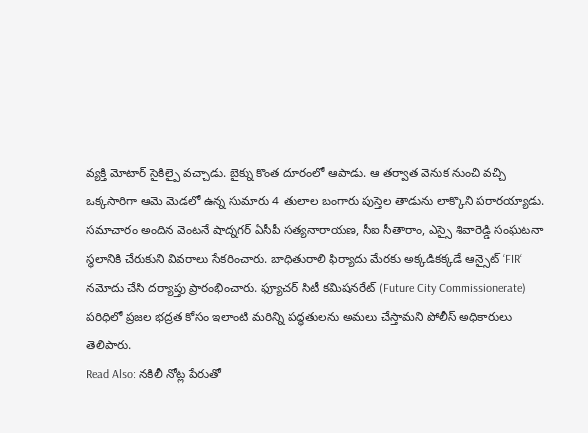వ్యక్తి మోటార్ సైకిల్పై వచ్చాడు. బైక్ను కొంత దూరంలో ఆపాడు. ఆ తర్వాత వెనుక నుంచి వచ్చి ఒక్కసారిగా ఆమె మెడలో ఉన్న సుమారు 4 తులాల బంగారు పుస్తెల తాడును లాక్కొని పరారయ్యాడు.
సమాచారం అందిన వెంటనే షాద్నగర్ ఏసీపీ సత్యనారాయణ, సీఐ సీతారాం, ఎస్సై శివారెడ్డి సంఘటనా స్థలానికి చేరుకుని వివరాలు సేకరించారు. బాధితురాలి ఫిర్యాదు మేరకు అక్కడికక్కడే ఆన్సైట్ ‘FIR‘ నమోదు చేసి దర్యాప్తు ప్రారంభించారు. ఫ్యూచర్ సిటీ కమిషనరేట్ (Future City Commissionerate) పరిధిలో ప్రజల భద్రత కోసం ఇలాంటి మరిన్ని పద్ధతులను అమలు చేస్తామని పోలీస్ అధికారులు తెలిపారు.
Read Also: నకిలీ నోట్ల పేరుతో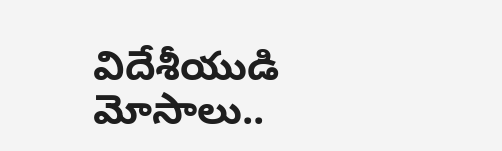విదేశీయుడి మోసాలు..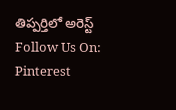తిప్పర్తిలో అరెస్ట్
Follow Us On: Pinterest